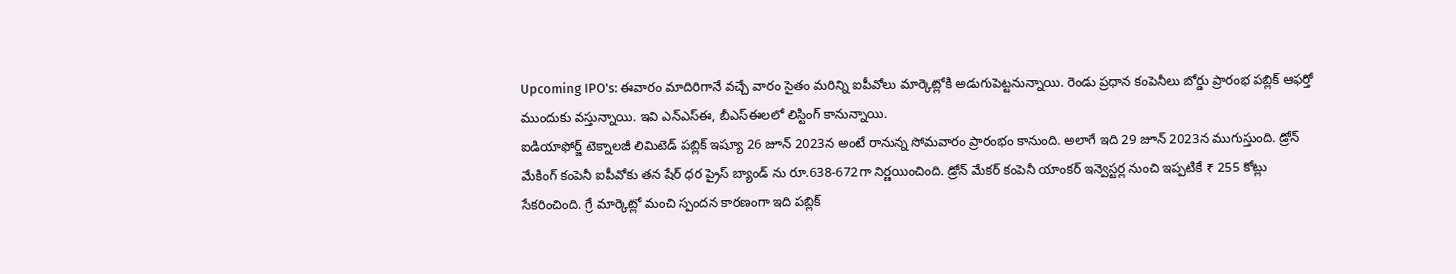Upcoming IPO's: ఈవారం మాదిరిగానే వచ్చే వారం సైతం మరిన్ని ఐపీవోలు మార్కెట్లోకి అడుగుపెట్టనున్నాయి. రెండు ప్రధాన కంపెనీలు బోర్డు ప్రారంభ పబ్లిక్ ఆఫర్తో ముందుకు వస్తున్నాయి. ఇవి ఎన్ఎస్ఈ, బీఎస్ఈలలో లిస్టింగ్ కానున్నాయి.
ఐడియాఫోర్జ్ టెక్నాలజీ లిమిటెడ్ పబ్లిక్ ఇష్యూ 26 జూన్ 2023న అంటే రానున్న సోమవారం ప్రారంభం కానుంది. అలాగే ఇది 29 జూన్ 2023న ముగుస్తుంది. డ్రోన్ మేకింగ్ కంపెనీ ఐపీవోకు తన షేర్ ధర ప్రైస్ బ్యాండ్ ను రూ.638-672గా నిర్ణయించింది. డ్రోన్ మేకర్ కంపెనీ యాంకర్ ఇన్వెస్టర్ల నుంచి ఇప్పటికే ₹ 255 కోట్లు సేకరించింది. గ్రే మార్కెట్లో మంచి స్పందన కారణంగా ఇది పబ్లిక్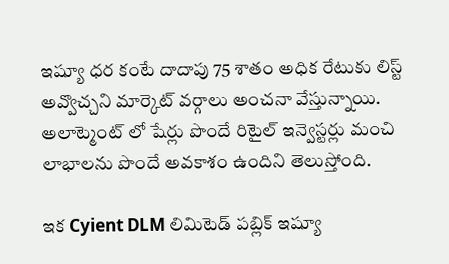ఇష్యూ ధర కంటే దాదాపు 75 శాతం అధిక రేటుకు లిస్ట్ అవ్వొచ్చని మార్కెట్ వర్గాలు అంచనా వేస్తున్నాయి. అలాట్మెంట్ లో షేర్లు పొందే రిటైల్ ఇన్వెస్టర్లు మంచి లాభాలను పొందే అవకాశం ఉందిని తెలుస్తోంది.

ఇక Cyient DLM లిమిటెడ్ పబ్లిక్ ఇష్యూ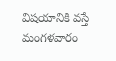విషయానికి వస్తే మంగళవారం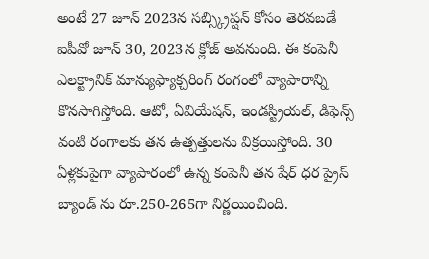అంటే 27 జూన్ 2023న సబ్స్క్రిప్షన్ కోసం తెరవబడే ఐపీవో జూన్ 30, 2023న క్లోజ్ అవనుంది. ఈ కంపెనీ ఎలక్ట్రానిక్ మాన్యుఫ్యాక్చరింగ్ రంగంలో వ్యాపారాన్ని కొనసాగిస్తోంది. ఆటో, ఏవియేషన్, ఇండస్ట్రియల్, డిఫెన్స్ వంటి రంగాలకు తన ఉత్పత్తులను విక్రయిస్తోంది. 30 ఏళ్లకుపైగా వ్యాపారంలో ఉన్న కంపెనీ తన షేర్ ధర ప్రైస్ బ్యాండ్ ను రూ.250-265గా నిర్ణయించింది.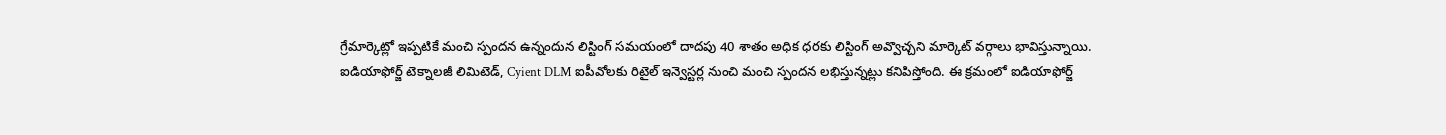గ్రేమార్కెట్లో ఇప్పటికే మంచి స్పందన ఉన్నందున లిస్టింగ్ సమయంలో దాదపు 40 శాతం అధిక ధరకు లిస్టింగ్ అవ్వొచ్చని మార్కెట్ వర్గాలు భావిస్తున్నాయి.
ఐడియాఫోర్జ్ టెక్నాలజీ లిమిటెడ్, Cyient DLM ఐపీవోలకు రిటైల్ ఇన్వెస్టర్ల నుంచి మంచి స్పందన లభిస్తున్నట్లు కనిపిస్తోంది. ఈ క్రమంలో ఐడియాఫోర్జ్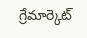గ్రేమార్కెట్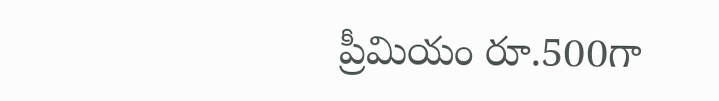ప్రీమియం రూ.500గా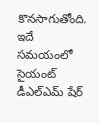కొనసాగుతోంది. ఇదే సమయంలో సైయంట్ డీఎల్ఎమ్ షేర్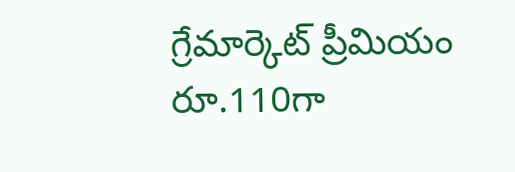గ్రేమార్కెట్ ప్రీమియం రూ.110గా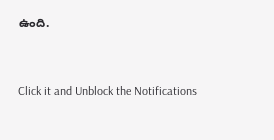ఉంది.


Click it and Unblock the Notifications